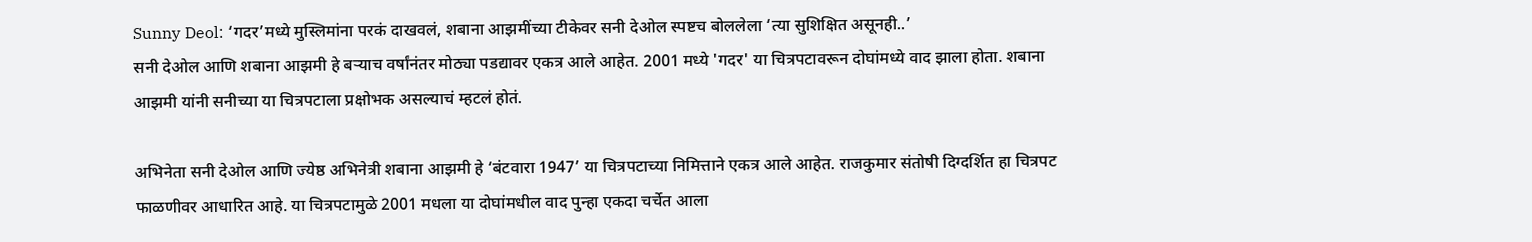Sunny Deol: ‘गदर’मध्ये मुस्लिमांना परकं दाखवलं, शबाना आझमींच्या टीकेवर सनी देओल स्पष्टच बोललेला ‘त्या सुशिक्षित असूनही..’
सनी देओल आणि शबाना आझमी हे बऱ्याच वर्षांनंतर मोठ्या पडद्यावर एकत्र आले आहेत. 2001 मध्ये 'गदर' या चित्रपटावरून दोघांमध्ये वाद झाला होता. शबाना आझमी यांनी सनीच्या या चित्रपटाला प्रक्षोभक असल्याचं म्हटलं होतं.

अभिनेता सनी देओल आणि ज्येष्ठ अभिनेत्री शबाना आझमी हे ‘बंटवारा 1947’ या चित्रपटाच्या निमित्ताने एकत्र आले आहेत. राजकुमार संतोषी दिग्दर्शित हा चित्रपट फाळणीवर आधारित आहे. या चित्रपटामुळे 2001 मधला या दोघांमधील वाद पुन्हा एकदा चर्चेत आला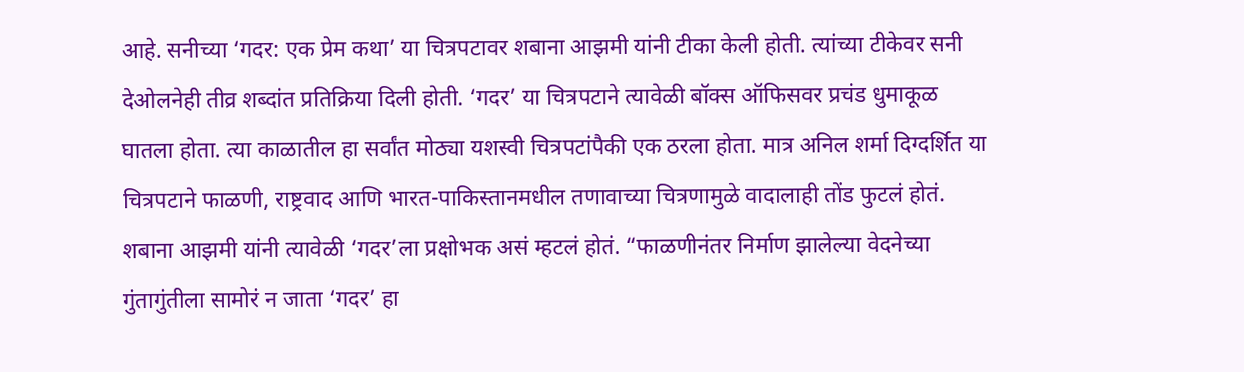आहे. सनीच्या ‘गदर: एक प्रेम कथा’ या चित्रपटावर शबाना आझमी यांनी टीका केली होती. त्यांच्या टीकेवर सनी देओलनेही तीव्र शब्दांत प्रतिक्रिया दिली होती. ‘गदर’ या चित्रपटाने त्यावेळी बॉक्स ऑफिसवर प्रचंड धुमाकूळ घातला होता. त्या काळातील हा सर्वांत मोठ्या यशस्वी चित्रपटांपैकी एक ठरला होता. मात्र अनिल शर्मा दिग्दर्शित या चित्रपटाने फाळणी, राष्ट्रवाद आणि भारत-पाकिस्तानमधील तणावाच्या चित्रणामुळे वादालाही तोंड फुटलं होतं.
शबाना आझमी यांनी त्यावेळी ‘गदर’ला प्रक्षोभक असं म्हटलं होतं. “फाळणीनंतर निर्माण झालेल्या वेदनेच्या गुंतागुंतीला सामोरं न जाता ‘गदर’ हा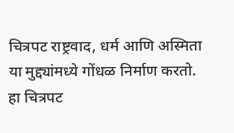चित्रपट राष्ट्रवाद, धर्म आणि अस्मिता या मुद्द्यांमध्ये गोंधळ निर्माण करतो. हा चित्रपट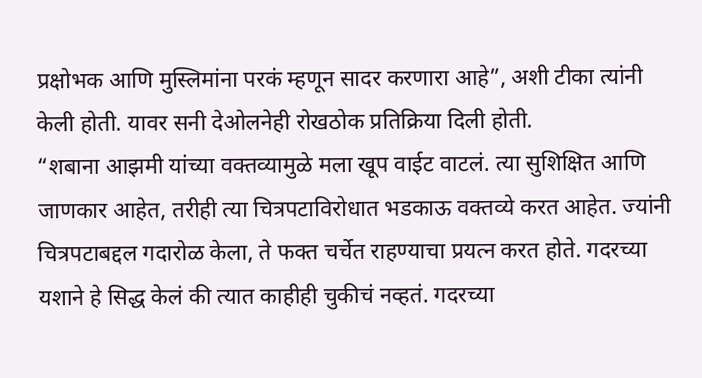प्रक्षोभक आणि मुस्लिमांना परकं म्हणून सादर करणारा आहे”, अशी टीका त्यांनी केली होती. यावर सनी देओलनेही रोखठोक प्रतिक्रिया दिली होती.
“शबाना आझमी यांच्या वक्तव्यामुळे मला खूप वाईट वाटलं. त्या सुशिक्षित आणि जाणकार आहेत, तरीही त्या चित्रपटाविरोधात भडकाऊ वक्तव्ये करत आहेत. ज्यांनी चित्रपटाबद्दल गदारोळ केला, ते फक्त चर्चेत राहण्याचा प्रयत्न करत होते. गदरच्या यशाने हे सिद्ध केलं की त्यात काहीही चुकीचं नव्हतं. गदरच्या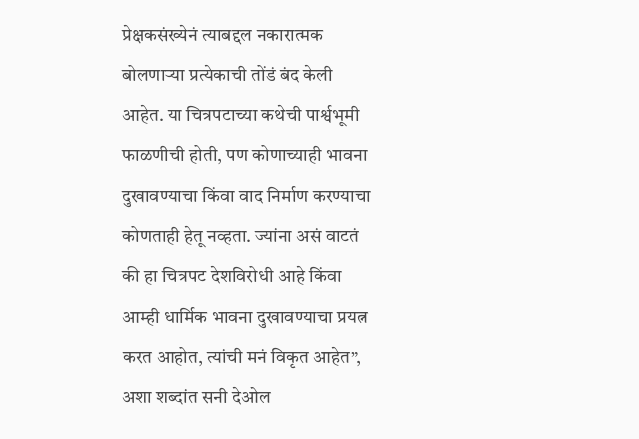प्रेक्षकसंख्येनं त्याबद्दल नकारात्मक बोलणाऱ्या प्रत्येकाची तोंडं बंद केली आहेत. या चित्रपटाच्या कथेची पार्श्वभूमी फाळणीची होती, पण कोणाच्याही भावना दुखावण्याचा किंवा वाद निर्माण करण्याचा कोणताही हेतू नव्हता. ज्यांना असं वाटतं की हा चित्रपट देशविरोधी आहे किंवा आम्ही धार्मिक भावना दुखावण्याचा प्रयत्न करत आहोत, त्यांची मनं विकृत आहेत”, अशा शब्दांत सनी देओल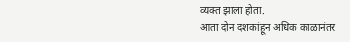व्यक्त झाला होता.
आता दोन दशकांहून अधिक काळानंतर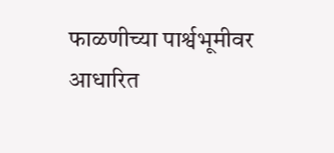फाळणीच्या पार्श्वभूमीवर आधारित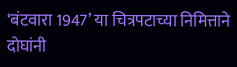‘बंटवारा 1947’ या चित्रपटाच्या निमित्ताने दोघांनी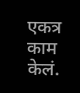एकत्र काम केलं.